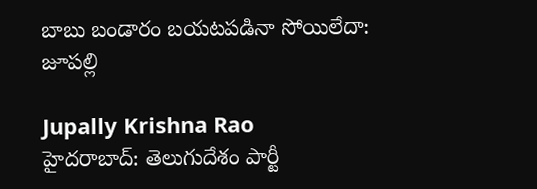బాబు బండారం బయటపడినా సోయిలేదా: జూపల్లి

Jupally Krishna Rao
హైదరాబాద్: తెలుగుదేశం పార్టీ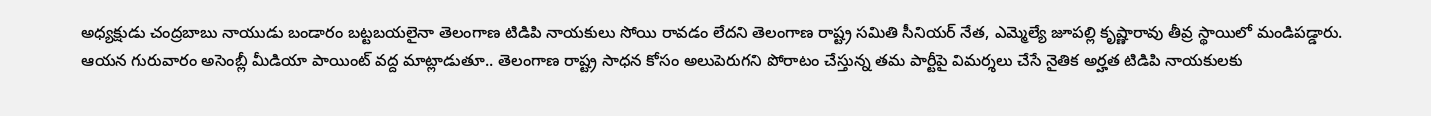అధ్యక్షుడు చంద్రబాబు నాయుడు బండారం బట్టబయలైనా తెలంగాణ టిడిపి నాయకులు సోయి రావడం లేదని తెలంగాణ రాష్ట్ర సమితి సీనియర్ నేత, ఎమ్మెల్యే జూపల్లి కృష్ణారావు తీవ్ర స్థాయిలో మండిపడ్డారు. ఆయన గురువారం అసెంబ్లీ మీడియా పాయింట్ వద్ద మాట్లాడుతూ.. తెలంగాణ రాష్ట్ర సాధన కోసం అలుపెరుగని పోరాటం చేస్తున్న తమ పార్టీపై విమర్శలు చేసే నైతిక అర్హత టిడిపి నాయకులకు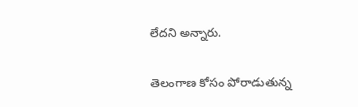లేదని అన్నారు.

తెలంగాణ కోసం పోరాడుతున్న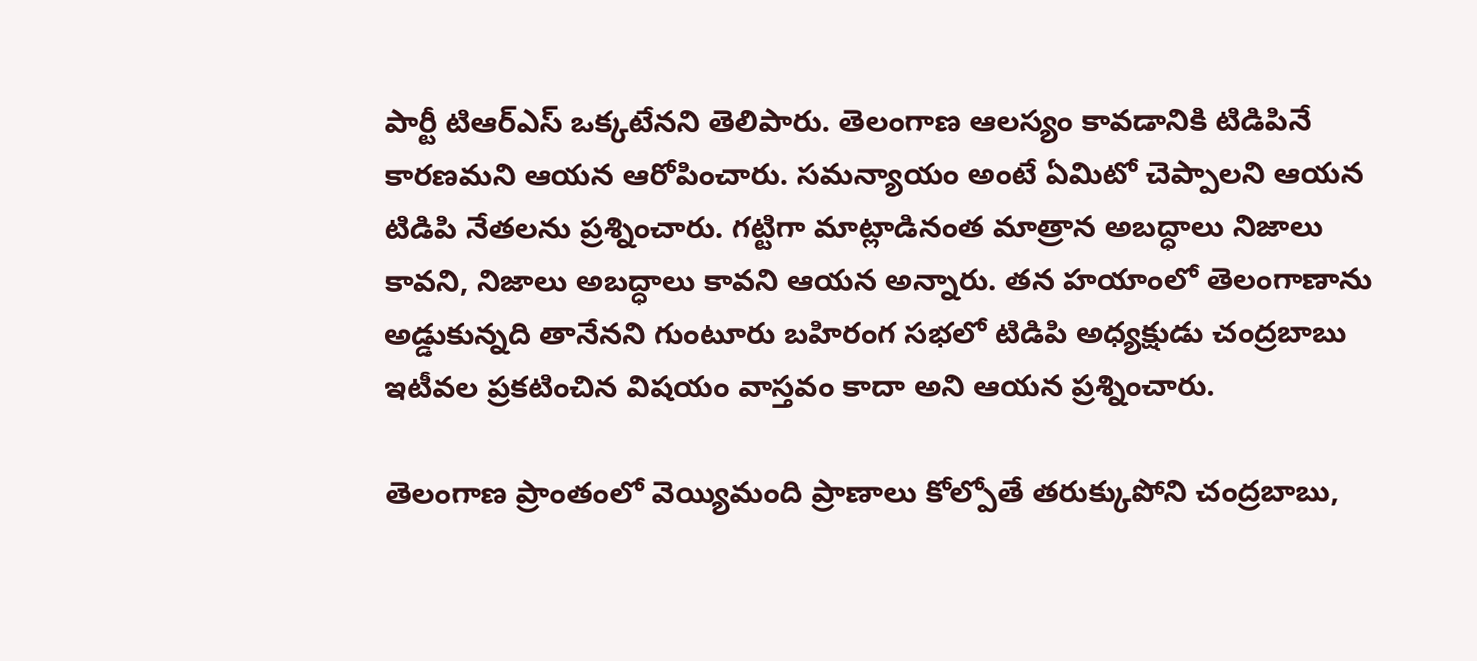పార్టీ టిఆర్ఎస్ ఒక్కటేనని తెలిపారు. తెలంగాణ ఆలస్యం కావడానికి టిడిపినే కారణమని ఆయన ఆరోపించారు. సమన్యాయం అంటే ఏమిటో చెప్పాలని ఆయన టిడిపి నేతలను ప్రశ్నించారు. గట్టిగా మాట్లాడినంత మాత్రాన అబద్ధాలు నిజాలు కావని, నిజాలు అబద్ధాలు కావని ఆయన అన్నారు. తన హయాంలో తెలంగాణాను అడ్డుకున్నది తానేనని గుంటూరు బహిరంగ సభలో టిడిపి అధ్యక్షుడు చంద్రబాబు ఇటీవల ప్రకటించిన విషయం వాస్తవం కాదా అని ఆయన ప్రశ్నించారు.

తెలంగాణ ప్రాంతంలో వెయ్యిమంది ప్రాణాలు కోల్పోతే తరుక్కుపోని చంద్రబాబు,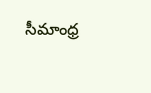సీమాంధ్ర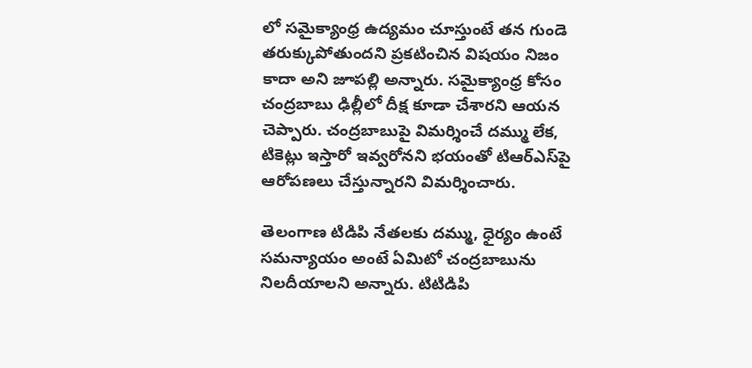లో సమైక్యాంధ్ర ఉద్యమం చూస్తుంటే తన గుండె తరుక్కుపోతుందని ప్రకటించిన విషయం నిజం కాదా అని జూపల్లి అన్నారు. సమైక్యాంధ్ర కోసం చంద్రబాబు ఢిల్లీలో దీక్ష కూడా చేశారని ఆయన చెప్పారు. చంద్రబాబుపై విమర్శించే దమ్ము లేక, టికెట్లు ఇస్తారో ఇవ్వరోనని భయంతో టిఆర్ఎస్‌పై ఆరోపణలు చేస్తున్నారని విమర్శించారు.

తెలంగాణ టిడిపి నేతలకు దమ్ము, ధైర్యం ఉంటే సమన్యాయం అంటే ఏమిటో చంద్రబాబును నిలదీయాలని అన్నారు. టిటిడిపి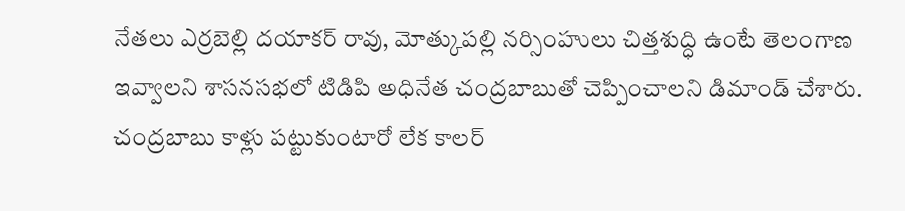నేతలు ఎర్రబెల్లి దయాకర్ రావు, మోత్కుపల్లి నర్సింహులు చిత్తశుద్ధి ఉంటే తెలంగాణ ఇవ్వాలని శాసనసభలో టిడిపి అధినేత చంద్రబాబుతో చెప్పించాలని డిమాండ్ చేశారు. చంద్రబాబు కాళ్లు పట్టుకుంటారో లేక కాలర్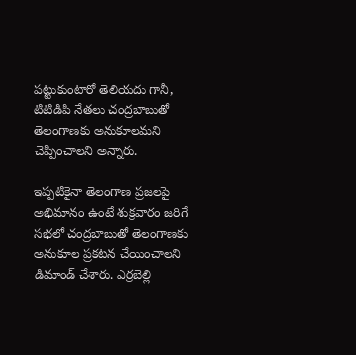పట్టుకుంటారో తెలియదు గానీ, టిటిడిపి నేతలు చంద్రబాబుతో తెలంగాణకు అనుకూలమని చెప్పించాలని అన్నారు.

ఇప్పటికైనా తెలంగాణ ప్రజలపై అభిమానం ఉంటే శుక్రవారం జరిగే సభలో చంద్రబాబుతో తెలంగాణకు అనుకూల ప్రకటన చేయించాలని డిమాండ్ చేశారు. ఎర్రబెల్లి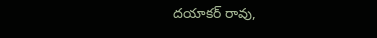దయాకర్ రావు,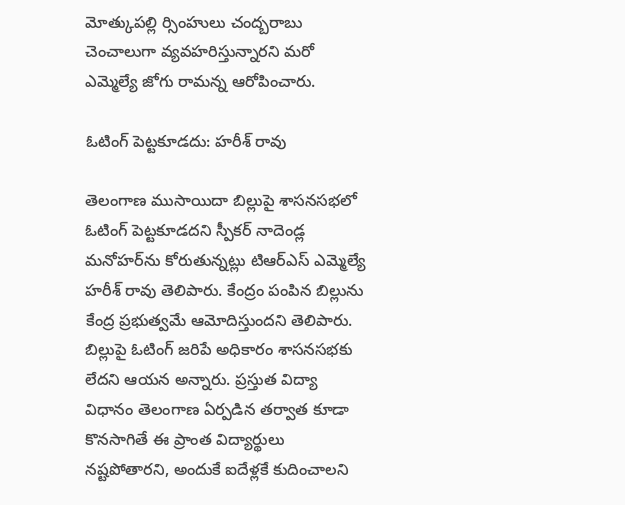మోత్కుపల్లి ర్సింహులు చంద్బరాబు చెంచాలుగా వ్యవహరిస్తున్నారని మరో ఎమ్మెల్యే జోగు రామన్న ఆరోపించారు.

ఓటింగ్ పెట్టకూడదు: హరీశ్ రావు

తెలంగాణ ముసాయిదా బిల్లుపై శాసనసభలో ఓటింగ్ పెట్టకూడదని స్పీకర్‌ నాదెండ్ల మనోహర్‌ను కోరుతున్నట్లు టిఆర్ఎస్ ఎమ్మెల్యే హరీశ్ రావు తెలిపారు. కేంద్రం పంపిన బిల్లును కేంద్ర ప్రభుత్వమే ఆమోదిస్తుందని తెలిపారు. బిల్లుపై ఓటింగ్ జరిపే అధికారం శాసనసభకు లేదని ఆయన అన్నారు. ప్రస్తుత విద్యా విధానం తెలంగాణ ఏర్పడిన తర్వాత కూడా కొనసాగితే ఈ ప్రాంత విద్యార్థులు నష్టపోతారని, అందుకే ఐదేళ్లకే కుదించాలని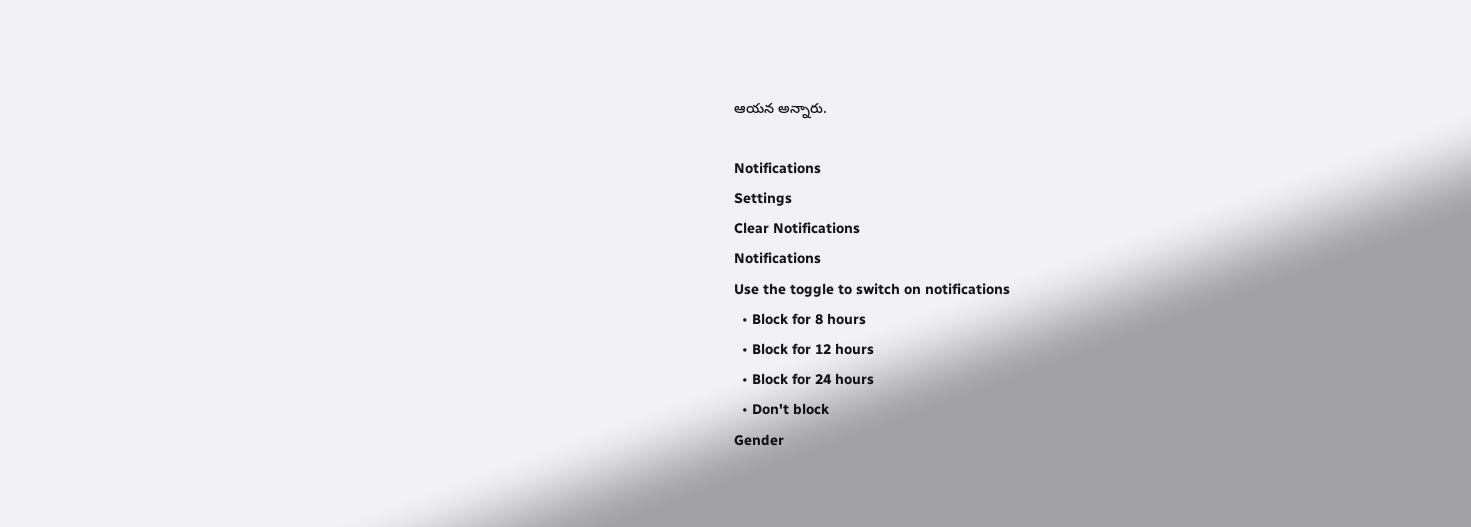ఆయన అన్నారు.

Notifications
Settings
Clear Notifications
Notifications
Use the toggle to switch on notifications
  • Block for 8 hours
  • Block for 12 hours
  • Block for 24 hours
  • Don't block
Gender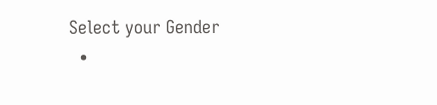Select your Gender
  •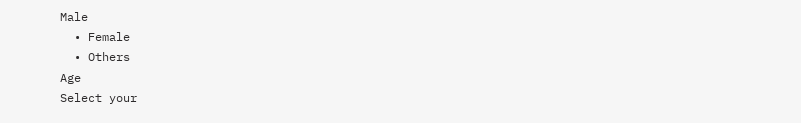Male
  • Female
  • Others
Age
Select your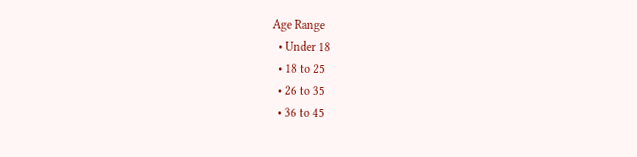Age Range
  • Under 18
  • 18 to 25
  • 26 to 35
  • 36 to 45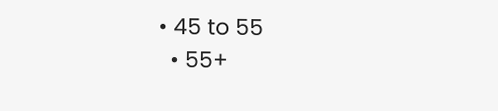• 45 to 55
  • 55+